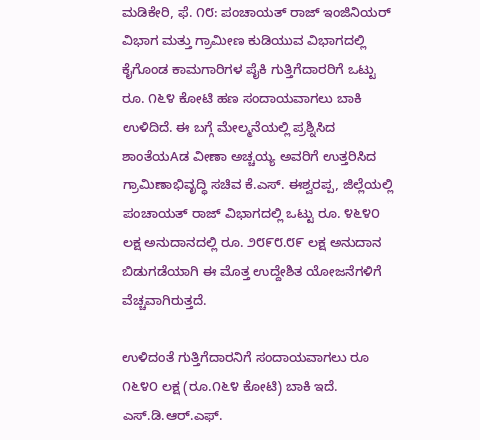ಮಡಿಕೇರಿ, ಫೆ. ೧೮: ಪಂಚಾಯತ್ ರಾಜ್ ಇಂಜಿನಿಯರ್ ವಿಭಾಗ ಮತ್ತು ಗ್ರಾಮೀಣ ಕುಡಿಯುವ ವಿಭಾಗದಲ್ಲಿ ಕೈಗೊಂಡ ಕಾಮಗಾರಿಗಳ ಪೈಕಿ ಗುತ್ತಿಗೆದಾರರಿಗೆ ಒಟ್ಟು ರೂ. ೧೬೪ ಕೋಟಿ ಹಣ ಸಂದಾಯವಾಗಲು ಬಾಕಿ ಉಳಿದಿದೆ. ಈ ಬಗ್ಗೆ ಮೇಲ್ಮನೆಯಲ್ಲಿ ಪ್ರಶ್ನಿಸಿದ ಶಾಂತೆಯAಡ ವೀಣಾ ಅಚ್ಚಯ್ಯ ಅವರಿಗೆ ಉತ್ತರಿಸಿದ ಗ್ರಾಮಿಣಾಭಿವೃದ್ಧಿ ಸಚಿವ ಕೆ.ಎಸ್. ಈಶ್ವರಪ್ಪ, ಜಿಲ್ಲೆಯಲ್ಲಿ ಪಂಚಾಯತ್ ರಾಜ್ ವಿಭಾಗದಲ್ಲಿ ಒಟ್ಟು ರೂ. ೪೬೪೦ ಲಕ್ಷ ಅನುದಾನದಲ್ಲಿ ರೂ. ೨೮೯೮.೮೯ ಲಕ್ಷ ಅನುದಾನ ಬಿಡುಗಡೆಯಾಗಿ ಈ ಮೊತ್ತ ಉದ್ದೇಶಿತ ಯೋಜನೆಗಳಿಗೆ ವೆಚ್ಚವಾಗಿರುತ್ತದೆ.

ಉಳಿದಂತೆ ಗುತ್ತಿಗೆದಾರನಿಗೆ ಸಂದಾಯವಾಗಲು ರೂ ೧೬೪೦ ಲಕ್ಷ (ರೂ.೧೬೪ ಕೋಟಿ) ಬಾಕಿ ಇದೆ. ಎಸ್.ಡಿ.ಆರ್.ಎಫ್.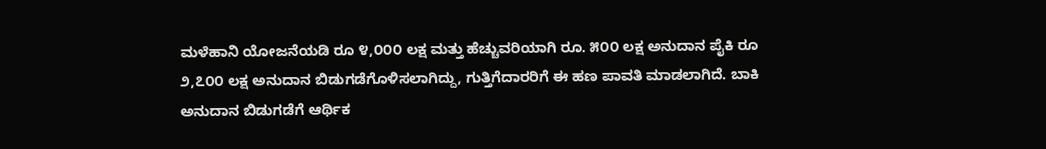ಮಳೆಹಾನಿ ಯೋಜನೆಯಡಿ ರೂ ೪,೦೦೦ ಲಕ್ಷ ಮತ್ತು ಹೆಚ್ಚುವರಿಯಾಗಿ ರೂ. ೫೦೦ ಲಕ್ಷ ಅನುದಾನ ಪೈಕಿ ರೂ ೨,೭೦೦ ಲಕ್ಷ ಅನುದಾನ ಬಿಡುಗಡೆಗೊಳಿಸಲಾಗಿದ್ದು, ಗುತ್ತಿಗೆದಾರರಿಗೆ ಈ ಹಣ ಪಾವತಿ ಮಾಡಲಾಗಿದೆ. ಬಾಕಿ ಅನುದಾನ ಬಿಡುಗಡೆಗೆ ಆರ್ಥಿಕ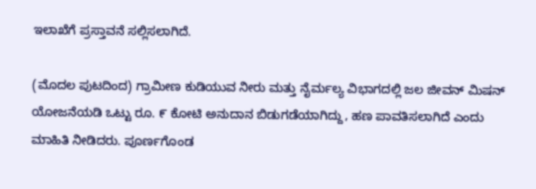ಇಲಾಖೆಗೆ ಪ್ರಸ್ತಾವನೆ ಸಲ್ಲಿಸಲಾಗಿದೆ.

(ಮೊದಲ ಪುಟದಿಂದ) ಗ್ರಾಮೀಣ ಕುಡಿಯುವ ನೀರು ಮತ್ತು ನೈರ್ಮಲ್ಯ ವಿಭಾಗದಲ್ಲಿ ಜಲ ಜೀವನ್ ಮಿಷನ್ ಯೋಜನೆಯಡಿ ಒಟ್ಟು ರೂ. ೯ ಕೋಟಿ ಅನುದಾನ ಬಿಡುಗಡೆಯಾಗಿದ್ದು, ಹಣ ಪಾವತಿಸಲಾಗಿದೆ ಎಂದು ಮಾಹಿತಿ ನೀಡಿದರು. ಪೂರ್ಣಗೊಂಡ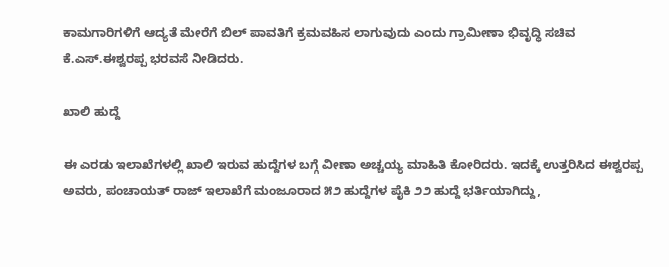ಕಾಮಗಾರಿಗಳಿಗೆ ಆದ್ಯತೆ ಮೇರೆಗೆ ಬಿಲ್ ಪಾವತಿಗೆ ಕ್ರಮವಹಿಸ ಲಾಗುವುದು ಎಂದು ಗ್ರಾಮೀಣಾ ಭಿವೃದ್ಧಿ ಸಚಿವ ಕೆ.ಎಸ್.ಈಶ್ವರಪ್ಪ ಭರವಸೆ ನೀಡಿದರು.

ಖಾಲಿ ಹುದ್ದೆ

ಈ ಎರಡು ಇಲಾಖೆಗಳಲ್ಲಿ ಖಾಲಿ ಇರುವ ಹುದ್ದೆಗಳ ಬಗ್ಗೆ ವೀಣಾ ಅಚ್ಚಯ್ಯ ಮಾಹಿತಿ ಕೋರಿದರು. ಇದಕ್ಕೆ ಉತ್ತರಿಸಿದ ಈಶ್ವರಪ್ಪ ಅವರು, ಪಂಚಾಯತ್ ರಾಜ್ ಇಲಾಖೆಗೆ ಮಂಜೂರಾದ ೫೨ ಹುದ್ದೆಗಳ ಪೈಕಿ ೨೨ ಹುದ್ದೆ ಭರ್ತಿಯಾಗಿದ್ದು,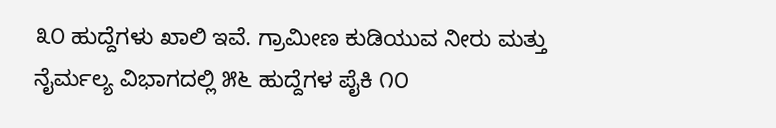೩೦ ಹುದ್ದೆಗಳು ಖಾಲಿ ಇವೆ. ಗ್ರಾಮೀಣ ಕುಡಿಯುವ ನೀರು ಮತ್ತು ನೈರ್ಮಲ್ಯ ವಿಭಾಗದಲ್ಲಿ ೫೬ ಹುದ್ದೆಗಳ ಪೈಕಿ ೧೦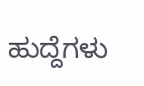ಹುದ್ದೆಗಳು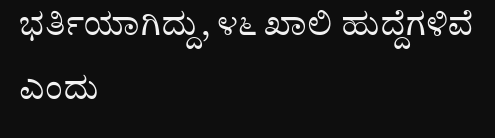ಭರ್ತಿಯಾಗಿದ್ದು, ೪೬ ಖಾಲಿ ಹುದ್ದೆಗಳಿವೆ ಎಂದು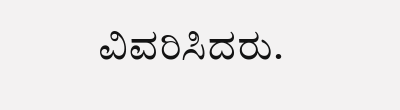ವಿವರಿಸಿದರು.